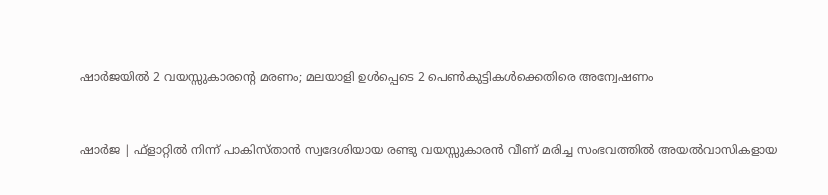ഷാര്‍ജയില്‍ 2 വയസ്സുകാരന്റെ മരണം; മലയാളി ഉള്‍പ്പെടെ 2 പെണ്‍കുട്ടികള്‍ക്കെതിരെ അന്വേഷണം


ഷാർജ | ഫ്‌ളാറ്റിൽ നിന്ന് പാകിസ്താൻ സ്വദേശിയായ രണ്ടു വയസ്സുകാരൻ വീണ് മരിച്ച സംഭവത്തിൽ അയൽവാസികളായ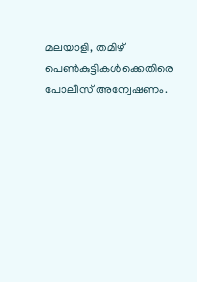മലയാളി, തമിഴ് പെൺകുട്ടികൾക്കെതിരെ പോലീസ് അന്വേഷണം.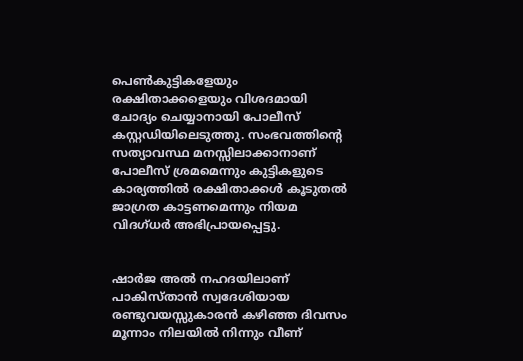പെൺകുട്ടികളേയും രക്ഷിതാക്കളെയും വിശദമായി ചോദ്യം ചെയ്യാനായി പോലീസ് കസ്റ്റഡിയിലെടുത്തു. സംഭവത്തിന്റെ സത്യാവസ്ഥ മനസ്സിലാക്കാനാണ്‌ പോലീസ് ശ്രമമെന്നും കുട്ടികളുടെ കാര്യത്തിൽ രക്ഷിതാക്കൾ കൂടുതൽ ജാഗ്രത കാട്ടണമെന്നും നിയമ വിദഗ്ധർ അഭിപ്രായപ്പെട്ടു.


ഷാർജ അൽ നഹദയിലാണ് പാകിസ്താൻ സ്വദേശിയായ രണ്ടുവയസ്സുകാരൻ കഴിഞ്ഞ ദിവസം മൂന്നാം നിലയിൽ നിന്നും വീണ്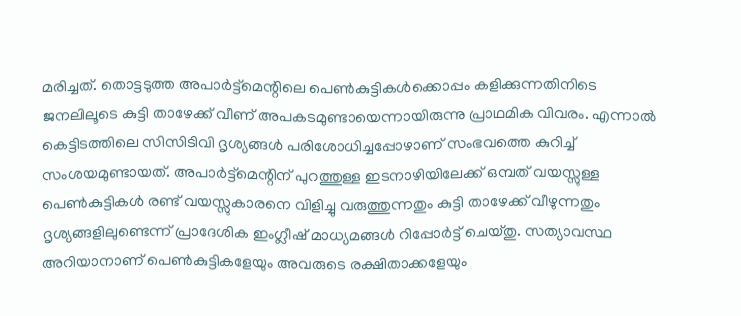മരിച്ചത്. തൊട്ടടുത്ത അപാർട്ട്‌മെന്റിലെ പെൺകുട്ടികൾക്കൊപ്പം കളിക്കുന്നതിനിടെ ജനലിലൂടെ കുട്ടി താഴേക്ക് വീണ് അപകടമുണ്ടായെന്നായിരുന്നു പ്രാഥമിക വിവരം. എന്നാൽ കെട്ടിടത്തിലെ സിസിടിവി ദൃശ്യങ്ങൾ പരിശോധിച്ചപ്പോഴാണ്‌ സംഭവത്തെ കുറിച്ച് സംശയമുണ്ടായത്. അപാർട്ട്‌മെന്റിന് പുറത്തുള്ള ഇടനാഴിയിലേക്ക് ഒമ്പത് വയസ്സുള്ള പെൺകുട്ടികൾ രണ്ട് വയസ്സുകാരനെ വിളിച്ചു വരുത്തുന്നതും കുട്ടി താഴേക്ക് വീഴുന്നതും ദൃശ്യങ്ങളിലുണ്ടെന്ന് പ്രാദേശിക ഇംഗ്ലീഷ് മാധ്യമങ്ങൾ റിപ്പോർട്ട് ചെയ്തു. സത്യാവസ്ഥ അറിയാനാണ് പെൺകുട്ടികളേയും അവരുടെ രക്ഷിതാക്കളേയും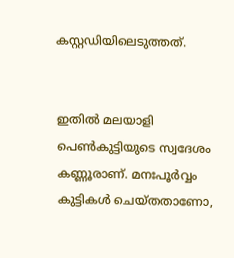കസ്റ്റഡിയിലെടുത്തത്.


ഇതിൽ മലയാളി പെൺകുട്ടിയുടെ സ്വദേശം കണ്ണൂരാണ്. മനഃപൂർവ്വം കുട്ടികൾ ചെയ്തതാണോ,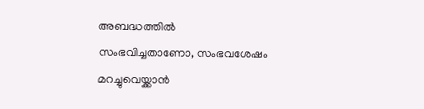അബദ്ധത്തിൽ സംഭവിച്ചതാണോ, സംഭവശേഷം മറച്ചുവെയ്ക്കാൻ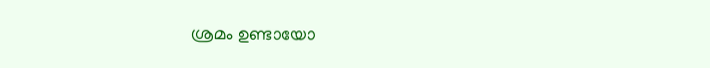ശ്രമം ഉണ്ടായോ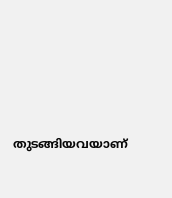തുടങ്ങിയവയാണ്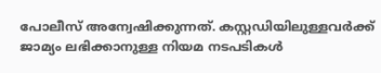പോലീസ് അന്വേഷിക്കുന്നത്. കസ്റ്റഡിയിലുള്ളവർക്ക് ജാമ്യം ലഭിക്കാനുള്ള നിയമ നടപടികൾ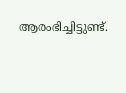ആരംഭിച്ചിട്ടുണ്ട്.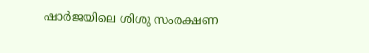ഷാർജയിലെ ശിശു സംരക്ഷണ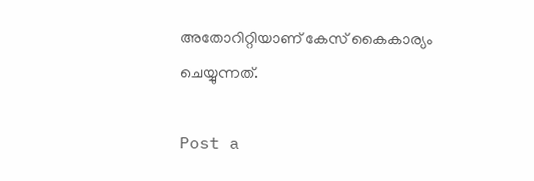അതോറിറ്റിയാണ്‌ കേസ് കൈകാര്യം ചെയ്യുന്നത്.

Post a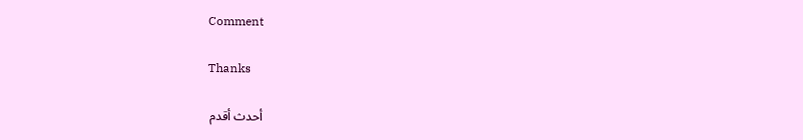Comment

Thanks

أحدث أقدم